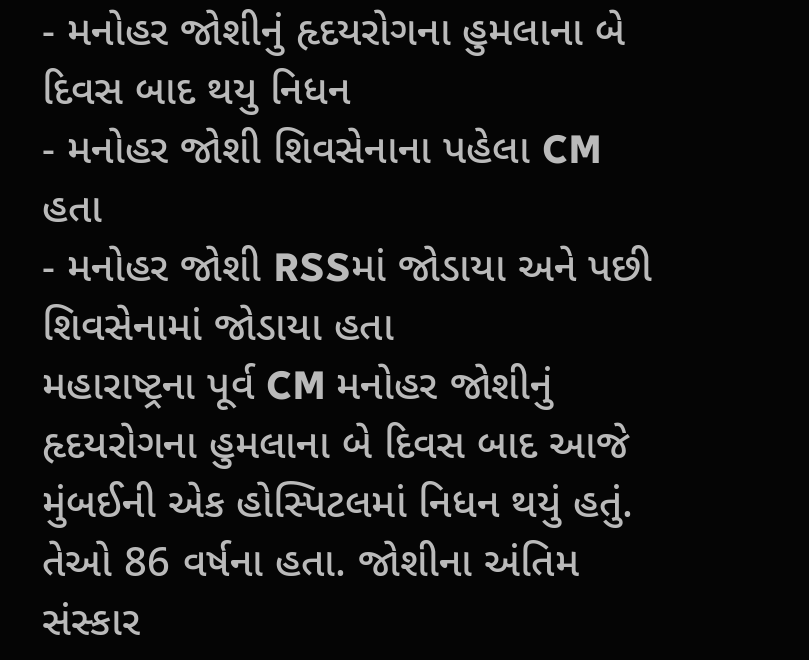- મનોહર જોશીનું હૃદયરોગના હુમલાના બે દિવસ બાદ થયુ નિધન
- મનોહર જોશી શિવસેનાના પહેલા CM હતા
- મનોહર જોશી RSSમાં જોડાયા અને પછી શિવસેનામાં જોડાયા હતા
મહારાષ્ટ્રના પૂર્વ CM મનોહર જોશીનું હૃદયરોગના હુમલાના બે દિવસ બાદ આજે મુંબઈની એક હોસ્પિટલમાં નિધન થયું હતું. તેઓ 86 વર્ષના હતા. જોશીના અંતિમ સંસ્કાર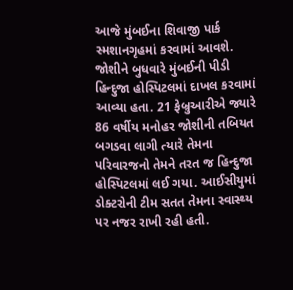આજે મુંબઈના શિવાજી પાર્ક સ્મશાનગૃહમાં કરવામાં આવશે. જોશીને બુધવારે મુંબઈની પીડી હિન્દુજા હોસ્પિટલમાં દાખલ કરવામાં આવ્યા હતા. 21 ફેબ્રુઆરીએ જ્યારે 86 વર્ષીય મનોહર જોશીની તબિયત બગડવા લાગી ત્યારે તેમના પરિવારજનો તેમને તરત જ હિન્દુજા હોસ્પિટલમાં લઈ ગયા. આઈસીયુમાં ડોક્ટરોની ટીમ સતત તેમના સ્વાસ્થ્ય પર નજર રાખી રહી હતી.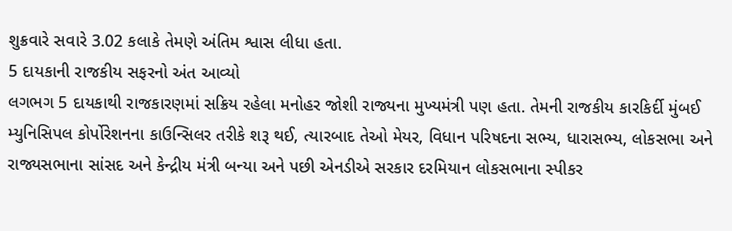શુક્રવારે સવારે 3.02 કલાકે તેમણે અંતિમ શ્વાસ લીધા હતા.
5 દાયકાની રાજકીય સફરનો અંત આવ્યો
લગભગ 5 દાયકાથી રાજકારણમાં સક્રિય રહેલા મનોહર જોશી રાજ્યના મુખ્યમંત્રી પણ હતા. તેમની રાજકીય કારકિર્દી મુંબઈ મ્યુનિસિપલ કોર્પોરેશનના કાઉન્સિલર તરીકે શરૂ થઈ, ત્યારબાદ તેઓ મેયર, વિધાન પરિષદના સભ્ય, ધારાસભ્ય, લોકસભા અને રાજ્યસભાના સાંસદ અને કેન્દ્રીય મંત્રી બન્યા અને પછી એનડીએ સરકાર દરમિયાન લોકસભાના સ્પીકર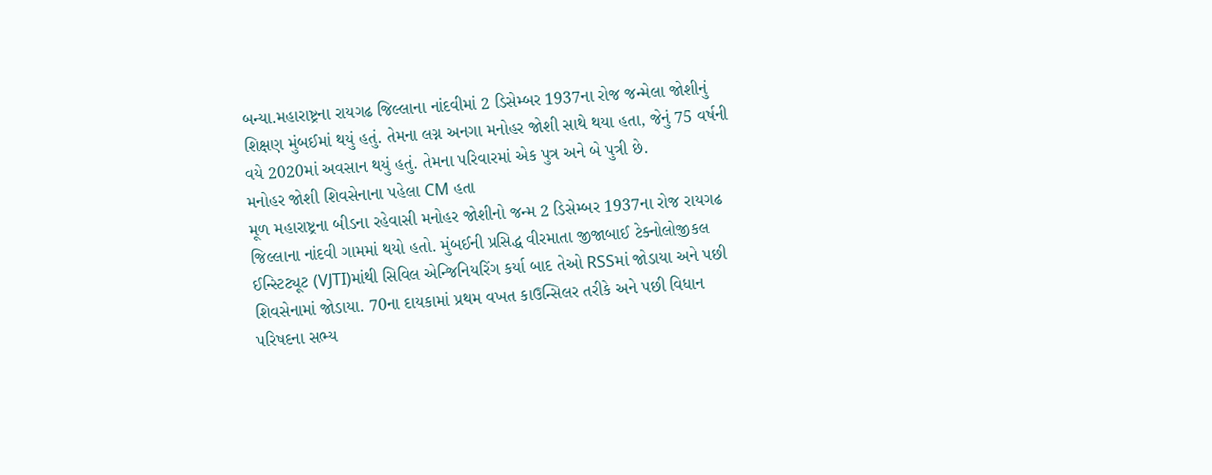બન્યા.મહારાષ્ટ્રના રાયગઢ જિલ્લાના નાંદવીમાં 2 ડિસેમ્બર 1937ના રોજ જન્મેલા જોશીનું શિક્ષણ મુંબઈમાં થયું હતું. તેમના લગ્ન અનગા મનોહર જોશી સાથે થયા હતા, જેનું 75 વર્ષની વયે 2020માં અવસાન થયું હતું. તેમના પરિવારમાં એક પુત્ર અને બે પુત્રી છે.
મનોહર જોશી શિવસેનાના પહેલા CM હતા
મૂળ મહારાષ્ટ્રના બીડના રહેવાસી મનોહર જોશીનો જન્મ 2 ડિસેમ્બર 1937ના રોજ રાયગઢ જિલ્લાના નાંદવી ગામમાં થયો હતો. મુંબઈની પ્રસિદ્ધ વીરમાતા જીજાબાઈ ટેક્નોલોજીકલ ઈન્સ્ટિટ્યૂટ (VJTI)માંથી સિવિલ એન્જિનિયરિંગ કર્યા બાદ તેઓ RSSમાં જોડાયા અને પછી શિવસેનામાં જોડાયા. 70ના દાયકામાં પ્રથમ વખત કાઉન્સિલર તરીકે અને પછી વિધાન પરિષદના સભ્ય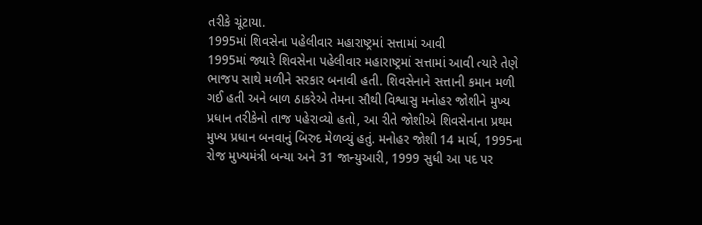તરીકે ચૂંટાયા.
1995માં શિવસેના પહેલીવાર મહારાષ્ટ્રમાં સત્તામાં આવી
1995માં જ્યારે શિવસેના પહેલીવાર મહારાષ્ટ્રમાં સત્તામાં આવી ત્યારે તેણે ભાજપ સાથે મળીને સરકાર બનાવી હતી. શિવસેનાને સત્તાની કમાન મળી ગઈ હતી અને બાળ ઠાકરેએ તેમના સૌથી વિશ્વાસુ મનોહર જોશીને મુખ્ય પ્રધાન તરીકેનો તાજ પહેરાવ્યો હતો, આ રીતે જોશીએ શિવસેનાના પ્રથમ મુખ્ય પ્રધાન બનવાનું બિરુદ મેળવ્યું હતું. મનોહર જોશી 14 માર્ચ, 1995ના રોજ મુખ્યમંત્રી બન્યા અને 31 જાન્યુઆરી, 1999 સુધી આ પદ પર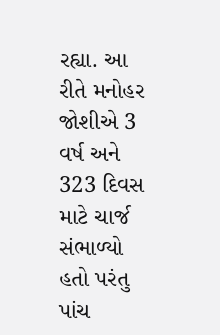રહ્યા. આ રીતે મનોહર જોશીએ 3 વર્ષ અને 323 દિવસ માટે ચાર્જ સંભાળ્યો હતો પરંતુ પાંચ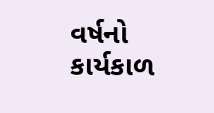વર્ષનો કાર્યકાળ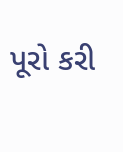પૂરો કરી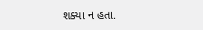શક્યા ન હતા.